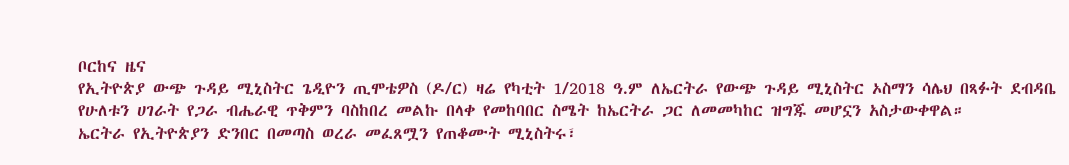ቦርከና ዜና
የኢትዮጵያ ውጭ ጉዳይ ሚኒስትር ጌዲዮን ጢሞቴዎስ (ዶ/ር) ዛሬ የካቲት 1/2018 ዓ.ም ለኤርትራ የውጭ ጉዳይ ሚኒስትር ኦስማን ሳሌህ በጻፉት ደብዳቤ የሁለቱን ሀገራት የጋራ ብሔራዊ ጥቅምን ባስከበረ መልኩ በላቀ የመከባበር ስሜት ከኤርትራ ጋር ለመመካከር ዝግጁ መሆኗን አስታውቀዋል።
ኤርትራ የኢትዮጵያን ድንበር በመጣስ ወረራ መፈጸሟን የጠቆሙት ሚኒስትሩ፣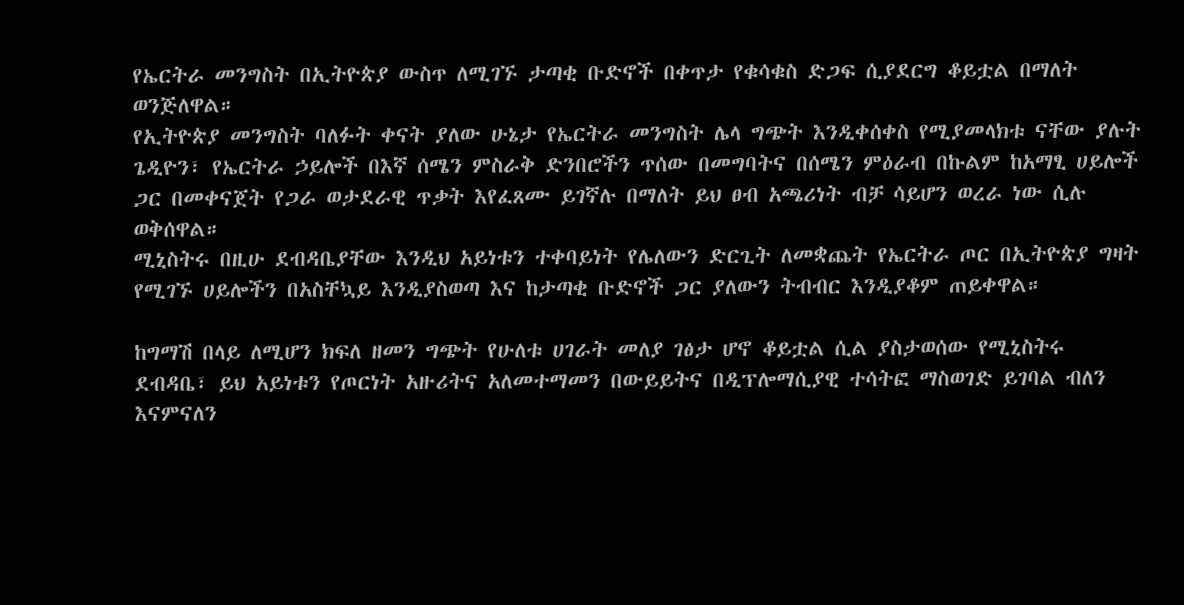የኤርትራ መንግስት በኢትዮጵያ ውስጥ ለሚገኙ ታጣቂ ቡድኖች በቀጥታ የቁሳቁስ ድጋፍ ሲያደርግ ቆይቷል በማለት ወንጅለዋል።
የኢትዮጵያ መንግስት ባለፉት ቀናት ያለው ሁኔታ የኤርትራ መንግስት ሌላ ግጭት እንዲቀሰቀስ የሚያመላክቱ ናቸው ያሉት ጌዲዮን፣ የኤርትራ ኃይሎች በእኛ ሰሜን ምስራቅ ድንበሮችን ጥሰው በመግባትና በሰሜን ምዕራብ በኩልም ከአማፂ ሀይሎች ጋር በመቀናጀት የጋራ ወታደራዊ ጥቃት እየፈጸሙ ይገኛሉ በማለት ይህ ፀብ አጫሪነት ብቻ ሳይሆን ወረራ ነው ሲሉ ወቅሰዋል።
ሚኒስትሩ በዚሁ ደብዳቤያቸው እንዲህ አይነቱን ተቀባይነት የሌለውን ድርጊት ለመቋጨት የኤርትራ ጦር በኢትዮጵያ ግዛት የሚገኙ ሀይሎችን በአስቸኳይ እንዲያስወጣ እና ከታጣቂ ቡድኖች ጋር ያለውን ትብብር እንዲያቆም ጠይቀዋል።

ከግማሽ በላይ ለሚሆን ክፍለ ዘመን ግጭት የሁለቱ ሀገራት መለያ ገፅታ ሆኖ ቆይቷል ሲል ያስታወሰው የሚኒስትሩ ደብዳቤ፣ ይህ አይነቱን የጦርነት አዙሪትና አለመተማመን በውይይትና በዲፕሎማሲያዊ ተሳትፎ ማስወገድ ይገባል ብለን እናምናለን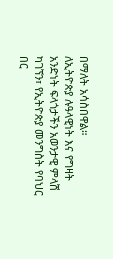በማለት አሳስበዋል።
ለኢትዮጵያ ሉዓላዊነት እና የግዛት አንድነት ፍላጎታችን አወንታዊ ምላሽ ካገኘን፣ የኢትዮጵያ መንግስት የባህር በር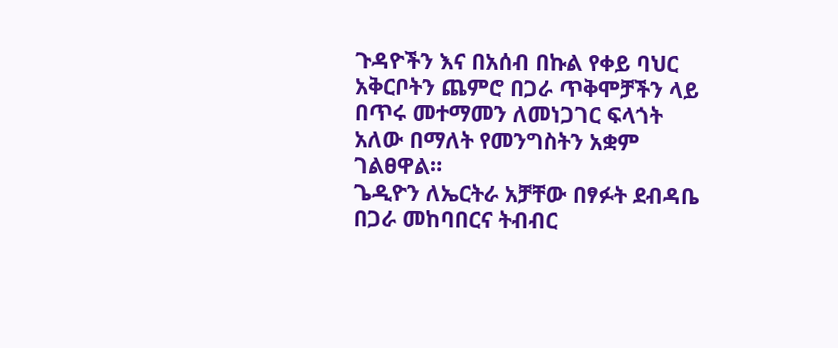ጉዳዮችን እና በአሰብ በኩል የቀይ ባህር አቅርቦትን ጨምሮ በጋራ ጥቅሞቻችን ላይ በጥሩ መተማመን ለመነጋገር ፍላጎት አለው በማለት የመንግስትን አቋም ገልፀዋል።
ጌዲዮን ለኤርትራ አቻቸው በፃፉት ደብዳቤ በጋራ መከባበርና ትብብር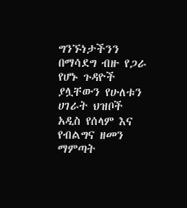ግንኙነታችንን በማሳደግ ብዙ የጋራ የሆኑ ጉዳዮች ያሏቸውን የሁለቱን ሀገራት ህዝቦች አዲስ የሰላም እና የብልግና ዘመን ማምጣት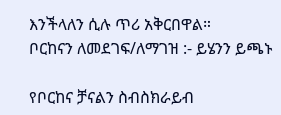እንችላለን ሲሉ ጥሪ አቅርበዋል።
ቦርከናን ለመደገፍ/ለማገዝ :- ይሄንን ይጫኑ

የቦርከና ቻናልን ስብስክራይብ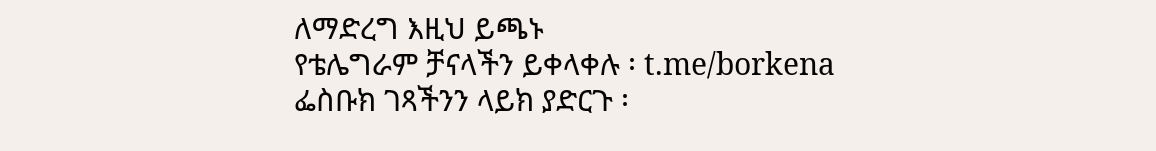ለማድረግ እዚህ ይጫኑ
የቴሌግራም ቻናላችን ይቀላቀሉ ፡ t.me/borkena
ፌስቡክ ገጻችንን ላይክ ያድርጉ ፡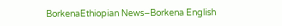BorkenaEthiopian News–Borkena English